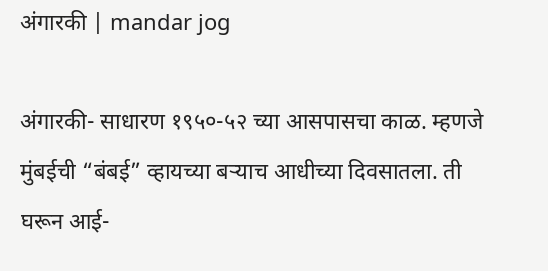अंगारकी | mandar jog

अंगारकी- साधारण १९५०-५२ च्या आसपासचा काळ. म्हणजे मुंबईची “बंबई” व्हायच्या बऱ्याच आधीच्या दिवसातला. ती घरून आई-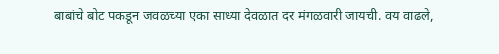बाबांचे बोट पकडून जवळच्या एका साध्या देवळात दर मंगळवारी जायची. वय वाढले,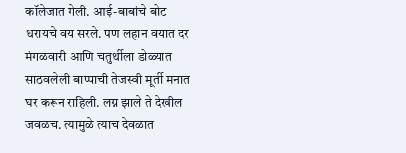कॉलेजात गेली. आई-बाबांचे बोट धरायचे वय सरले. पण लहान वयात दर मंगळवारी आणि चतुर्थीला डोळ्यात साठवलेली बाप्पाची तेजस्वी मूर्ती मनात घर करून राहिली. लग्न झाले ते देखील जवळच. त्यामुळे त्याच देवळात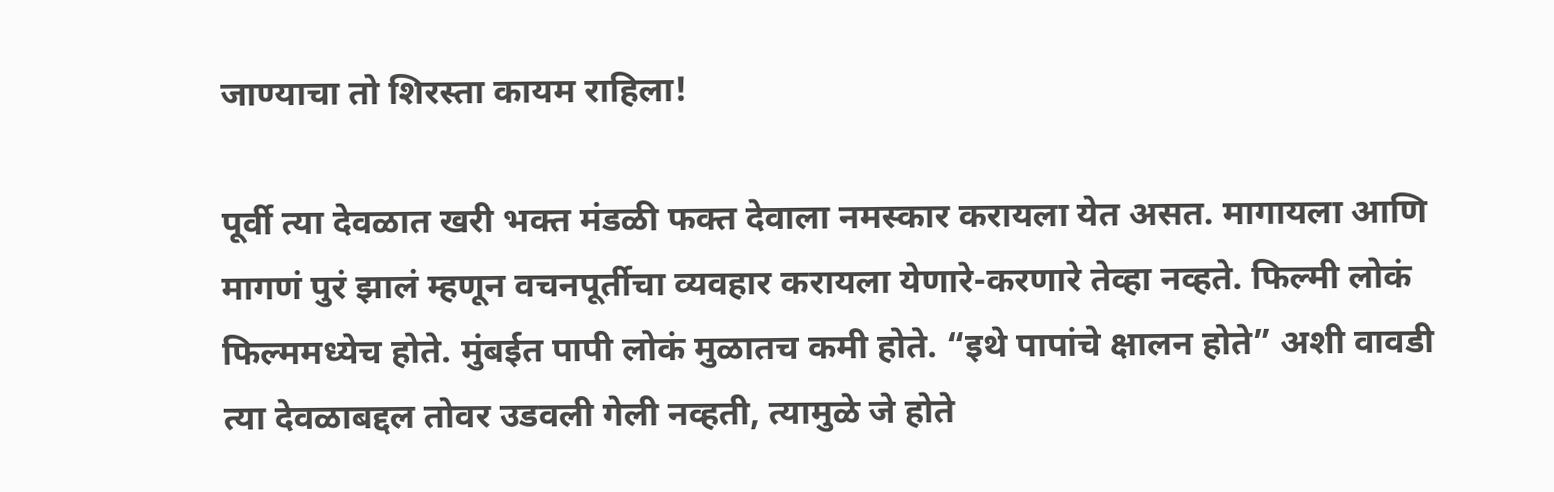जाण्याचा तो शिरस्ता कायम राहिला!

पूर्वी त्या देवळात खरी भक्त मंडळी फक्त देवाला नमस्कार करायला येत असत. मागायला आणि मागणं पुरं झालं म्हणून वचनपूर्तीचा व्यवहार करायला येणारे-करणारे तेव्हा नव्हते. फिल्मी लोकं फिल्ममध्येच होते. मुंबईत पापी लोकं मुळातच कमी होते. “इथे पापांचे क्षालन होते” अशी वावडी त्या देवळाबद्दल तोवर उडवली गेली नव्हती, त्यामुळे जे होते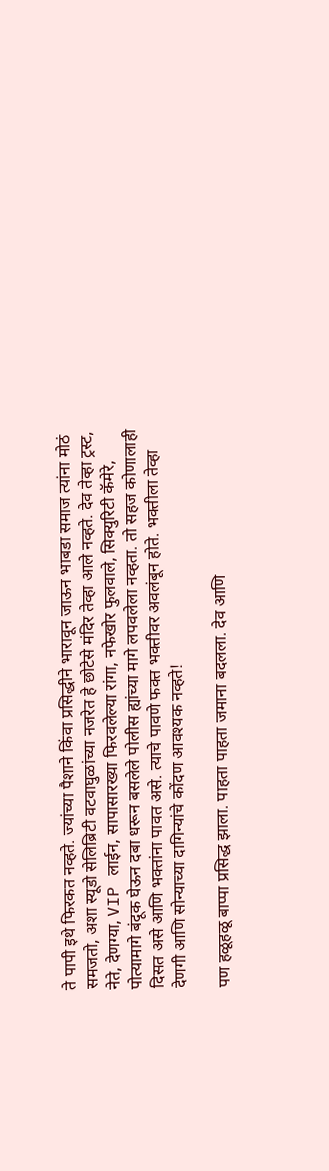ते पापी इथे फिरकत नव्हते. ज्यांच्या पैशाने किंवा प्रसिद्धीने भारावून जाऊन भाबडा समाज त्यांना मोठं समजतो, अशा स्यूडो सेलिब्रिटी वटवाघुळांच्या नजरेत हे छोटेसे मंदिर तेव्हा आले नव्हते. देव तेव्हा ट्रस्ट, नेते, देणग्या, VIP लाईन, सापासारख्या फिरवलेल्या रांगा, नफेखोर फुलवाले, सिक्युरिटी कॅमेरे, पोत्यामागे बंदूक घेऊन दबा धरून बसलेले पोलीस ह्यांच्या मागे लपवलेला नव्हता. तो सहज कोणालाही दिसत असे आणि भक्तांना पावत असे. त्याचे पावणे फक्त भक्तीवर अवलंबून होते. भक्तीला तेव्हा देणगी आणि सोन्याच्या दागिन्यांचे कोंदण आवश्यक नव्हते!

पण हळूहळू बाप्पा प्रसिद्ध झाला. पाहता पाहता जमाना बदलला. देव आणि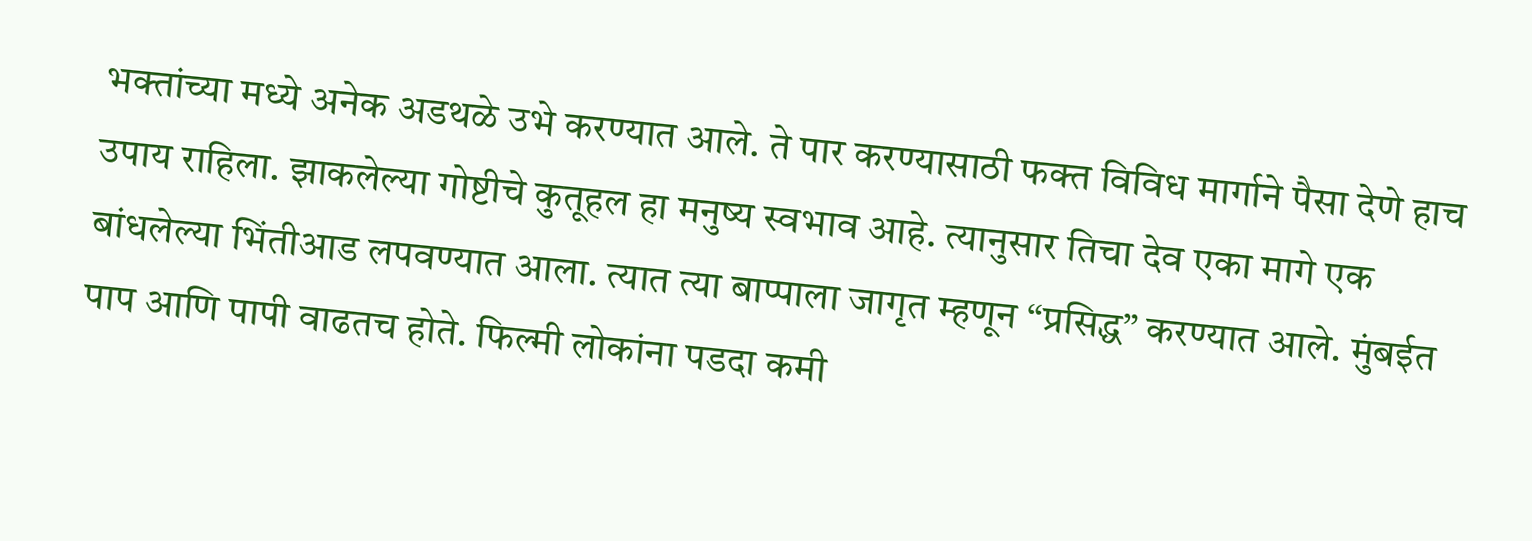भक्तांच्या मध्ये अनेक अडथळे उभे करण्यात आले. ते पार करण्यासाठी फक्त विविध मार्गाने पैसा देणे हाच उपाय राहिला. झाकलेल्या गोष्टीचे कुतूहल हा मनुष्य स्वभाव आहे. त्यानुसार तिचा देव एका मागे एक बांधलेल्या भिंतीआड लपवण्यात आला. त्यात त्या बाप्पाला जागृत म्हणून “प्रसिद्ध” करण्यात आले. मुंबईत पाप आणि पापी वाढतच होते. फिल्मी लोकांना पडदा कमी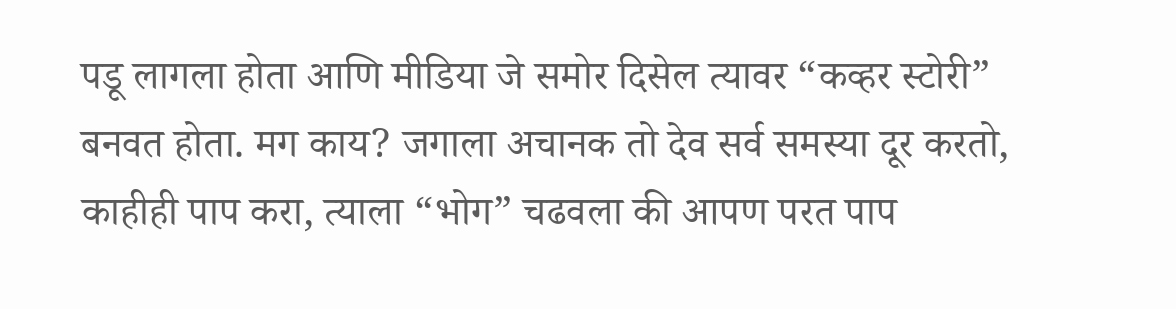पडू लागला होता आणि मीडिया जे समोर दिसेल त्यावर “कव्हर स्टोरी” बनवत होता. मग काय? जगाला अचानक तो देव सर्व समस्या दूर करतो, काहीही पाप करा, त्याला “भोग” चढवला की आपण परत पाप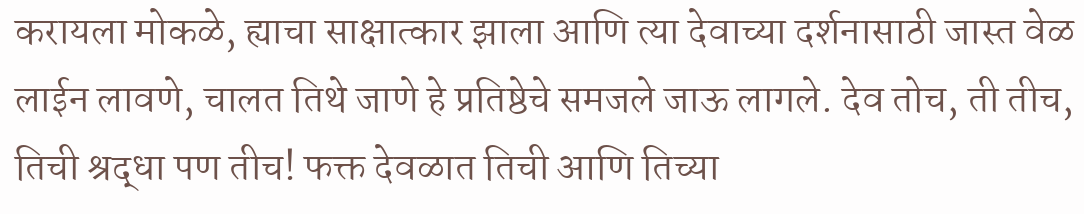करायला मोकळे, ह्याचा साक्षात्कार झाला आणि त्या देवाच्या दर्शनासाठी जास्त वेळ लाईन लावणे, चालत तिथे जाणे हे प्रतिष्ठेचे समजले जाऊ लागले. देव तोच, ती तीच, तिची श्रद्धा पण तीच! फक्त देवळात तिची आणि तिच्या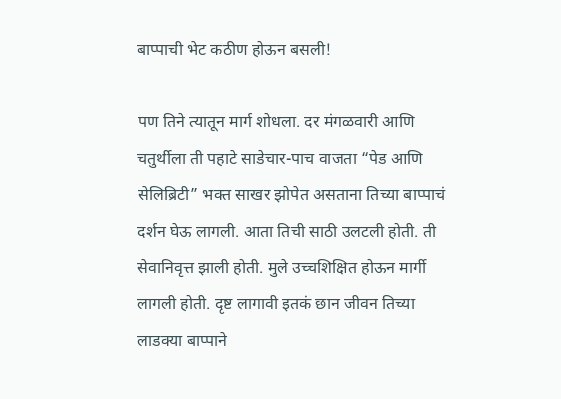बाप्पाची भेट कठीण होऊन बसली!

पण तिने त्यातून मार्ग शोधला. दर मंगळवारी आणि चतुर्थीला ती पहाटे साडेचार-पाच वाजता “पेड आणि सेलिब्रिटी” भक्त साखर झोपेत असताना तिच्या बाप्पाचं दर्शन घेऊ लागली. आता तिची साठी उलटली होती. ती सेवानिवृत्त झाली होती. मुले उच्चशिक्षित होऊन मार्गी लागली होती. दृष्ट लागावी इतकं छान जीवन तिच्या लाडक्या बाप्पाने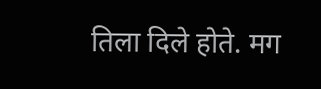तिला दिले होते. मग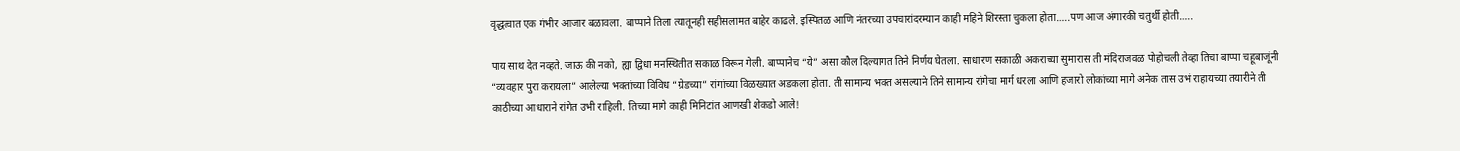वृद्धत्वात एक गंभीर आजार बळावला. बाप्पाने तिला त्यातूनही सहीसलामत बाहेर काढले. इस्पितळ आणि नंतरच्या उपचारांदरम्यान काही महिने शिरस्ता चुकला होता…..पण आज अंगारकी चतुर्थी होती…..

पाय साथ देत नव्हते. जाऊ की नको, ह्या द्विधा मनस्थितीत सकाळ विरून गेली. बाप्पानेच “ये” असा कौल दिल्यागत तिने निर्णय घेतला. साधारण सकाळी अकराच्या सुमारास ती मंदिराजवळ पोहोचली तेव्हा तिचा बाप्पा चहूबाजूंनी “व्यवहार पुरा करायला” आलेल्या भक्तांच्या विविध “ग्रेडच्या” रांगांच्या विळख्यात अडकला होता. ती सामान्य भक्त असल्याने तिने सामान्य रांगेचा मार्ग धरला आणि हजारो लोकांच्या मागे अनेक तास उभं राहायच्या तयारीने ती काठीच्या आधाराने रांगेत उभी राहिली. तिच्या मागे काही मिनिटांत आणखी शेकडो आले!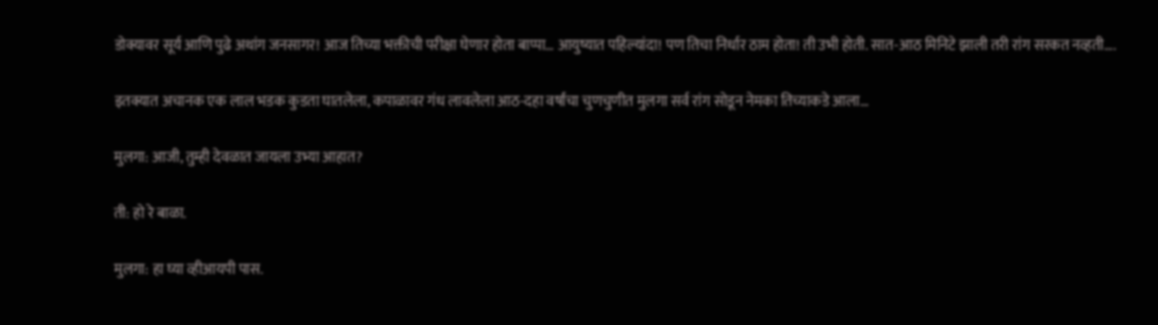डोक्यावर सूर्य आणि पुढे अथांग जनसागर! आज तिच्या भक्तीची परीक्षा घेणार होता बाप्पा… आयुष्यात पहिल्यांदा! पण तिचा निर्धार ठाम होता! ती उभी होती. सात-आठ मिनिटे झाली तरी रांग सरकत नव्हती….

इतक्यात अचानक एक लाल भडक कुडता घातलेला, कपाळावर गंध लावलेला आठ-दहा वर्षांचा चुणचुणीत मुलगा सर्व रांग सोडून नेमका तिच्याकडे आला…

मुलगा: आजी, तुम्ही देवळात जायला उभ्या आहात?

ती: हो रे बाळा.

मुलगा: हा घ्या व्हीआयपी पास.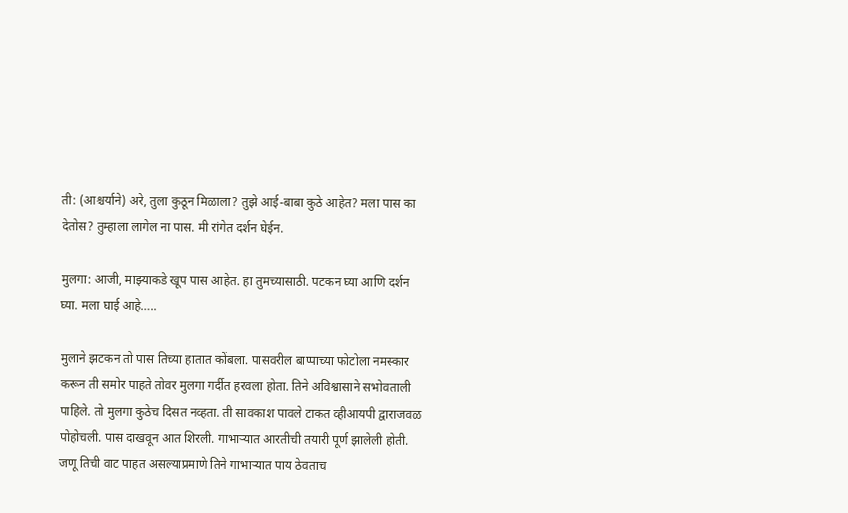ती: (आश्चर्याने) अरे, तुला कुठून मिळाला? तुझे आई-बाबा कुठे आहेत? मला पास का देतोस? तुम्हाला लागेल ना पास. मी रांगेत दर्शन घेईन.

मुलगा: आजी, माझ्याकडे खूप पास आहेत. हा तुमच्यासाठी. पटकन घ्या आणि दर्शन घ्या. मला घाई आहे…..

मुलाने झटकन तो पास तिच्या हातात कोंबला. पासवरील बाप्पाच्या फोटोला नमस्कार करून ती समोर पाहते तोवर मुलगा गर्दीत हरवला होता. तिने अविश्वासाने सभोवताली पाहिले. तो मुलगा कुठेच दिसत नव्हता. ती सावकाश पावले टाकत व्हीआयपी द्वाराजवळ पोहोचली. पास दाखवून आत शिरली. गाभाऱ्यात आरतीची तयारी पूर्ण झालेली होती. जणू तिची वाट पाहत असल्याप्रमाणे तिने गाभाऱ्यात पाय ठेवताच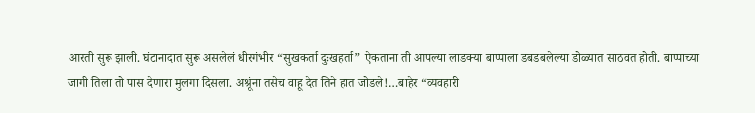आरती सुरू झाली. घंटानादात सुरू असलेलं धीरगंभीर “सुखकर्ता दुःखहर्ता” ऐकताना ती आपल्या लाडक्या बाप्पाला डबडबलेल्या डोळ्यात साठवत होती. बाप्पाच्या जागी तिला तो पास देणारा मुलगा दिसला. अश्रूंना तसेच वाहू देत तिने हात जोडले!…बाहेर “व्यवहारी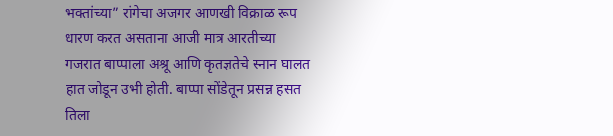भक्तांच्या” रांगेचा अजगर आणखी विक्राळ रूप धारण करत असताना आजी मात्र आरतीच्या गजरात बाप्पाला अश्रू आणि कृतज्ञतेचे स्नान घालत हात जोडून उभी होती. बाप्पा सोंडेतून प्रसन्न हसत तिला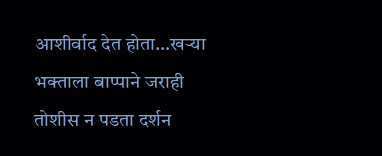आशीर्वाद देत होता…खऱ्या भक्ताला बाप्पाने जराही तोशीस न पडता दर्शन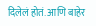दिलेलं होतं. आणि बाहेर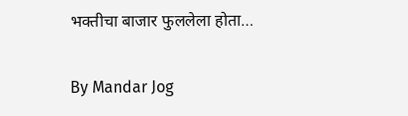भक्तीचा बाजार फुललेला होता…

By Mandar Jog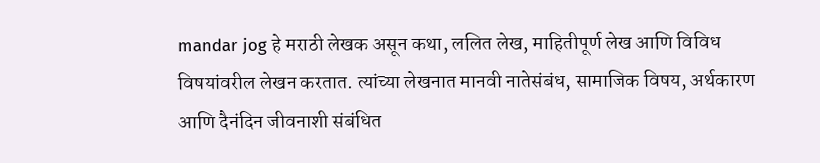mandar jog हे मराठी लेखक असून कथा, ललित लेख, माहितीपूर्ण लेख आणि विविध विषयांवरील लेखन करतात. त्यांच्या लेखनात मानवी नातेसंबंध, सामाजिक विषय, अर्थकारण आणि दैनंदिन जीवनाशी संबंधित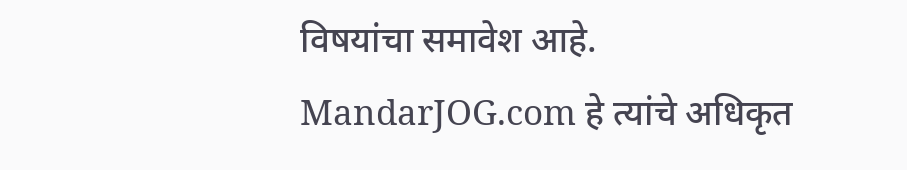विषयांचा समावेश आहे. MandarJOG.com हे त्यांचे अधिकृत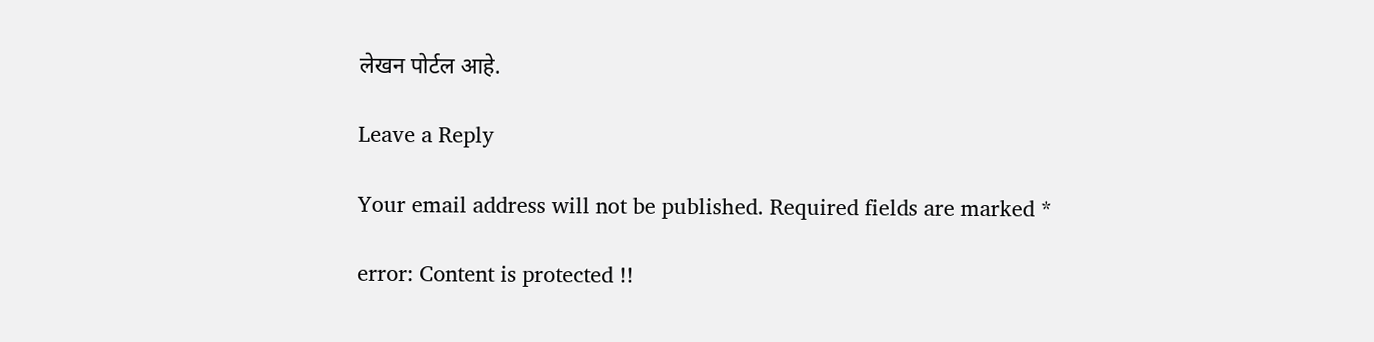लेखन पोर्टल आहे.

Leave a Reply

Your email address will not be published. Required fields are marked *

error: Content is protected !!